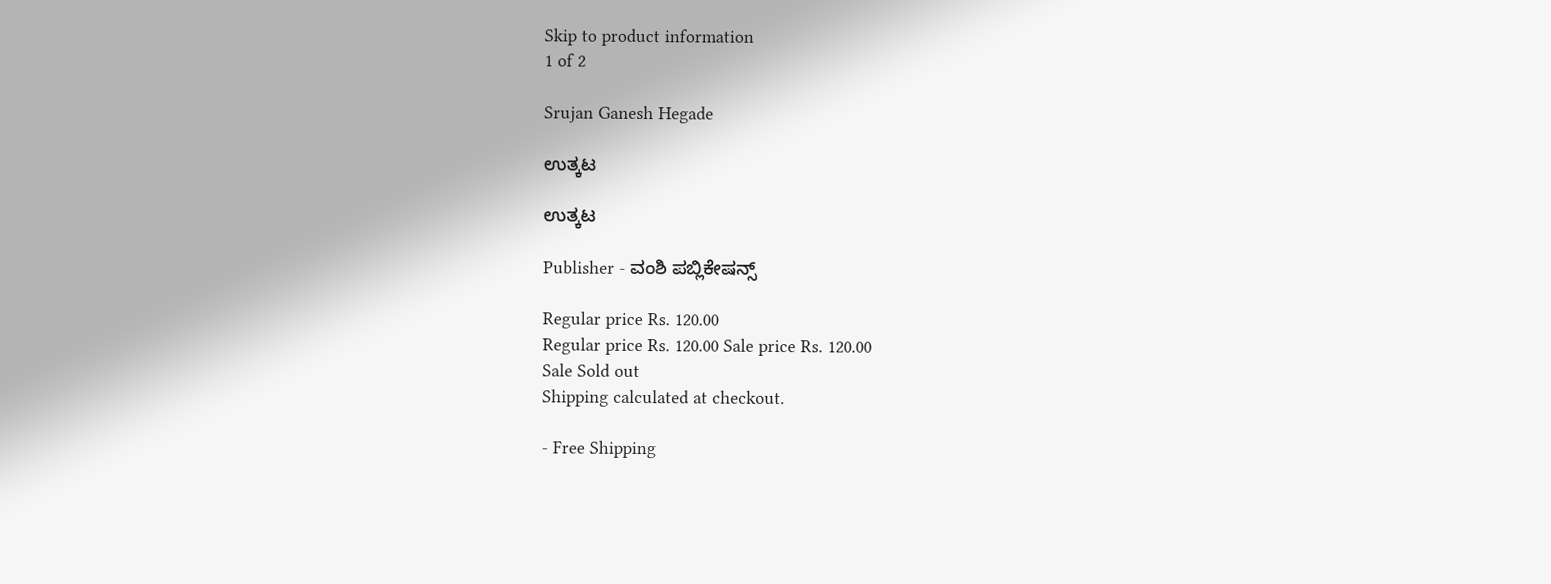Skip to product information
1 of 2

Srujan Ganesh Hegade

ಉತ್ಕಟ

ಉತ್ಕಟ

Publisher - ವಂಶಿ ಪಬ್ಲಿಕೇಷನ್ಸ್

Regular price Rs. 120.00
Regular price Rs. 120.00 Sale price Rs. 120.00
Sale Sold out
Shipping calculated at checkout.

- Free Shipping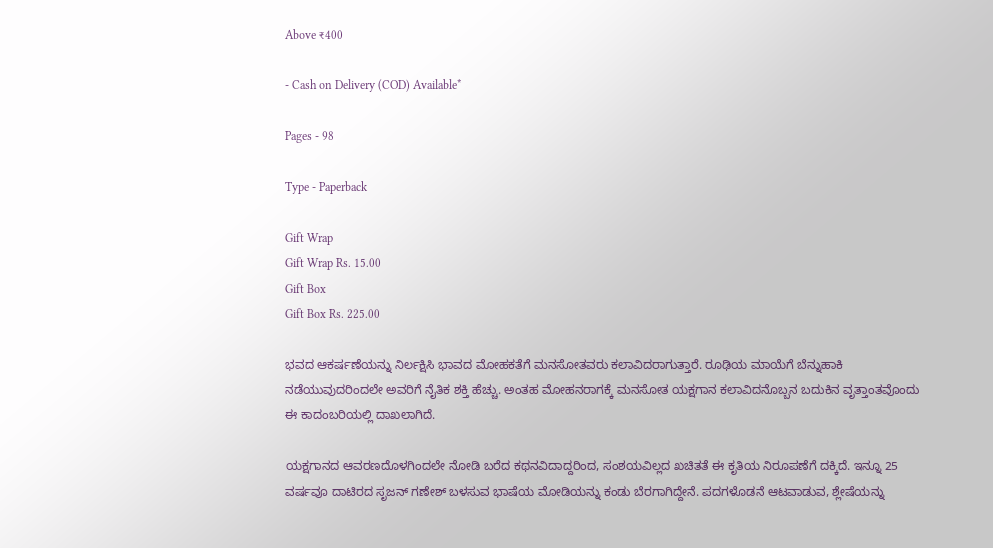Above ₹400

- Cash on Delivery (COD) Available*

Pages - 98

Type - Paperback

Gift Wrap
Gift Wrap Rs. 15.00
Gift Box
Gift Box Rs. 225.00

ಭವದ ಆಕರ್ಷಣೆಯನ್ನು ನಿರ್ಲಕ್ಷಿಸಿ ಭಾವದ ಮೋಹಕತೆಗೆ ಮನಸೋತವರು ಕಲಾವಿದರಾಗುತ್ತಾರೆ. ರೂಢಿಯ ಮಾಯೆಗೆ ಬೆನ್ನುಹಾಕಿ ನಡೆಯುವುದರಿಂದಲೇ ಅವರಿಗೆ ನೈತಿಕ ಶಕ್ತಿ ಹೆಚ್ಚು. ಅಂತಹ ಮೋಹನರಾಗಕ್ಕೆ ಮನಸೋತ ಯಕ್ಷಗಾನ ಕಲಾವಿದನೊಬ್ಬನ ಬದುಕಿನ ವೃತ್ತಾಂತವೊಂದು ಈ ಕಾದಂಬರಿಯಲ್ಲಿ ದಾಖಲಾಗಿದೆ.

ಯಕ್ಷಗಾನದ ಆವರಣದೊಳಗಿಂದಲೇ ನೋಡಿ ಬರೆದ ಕಥನವಿದಾದ್ದರಿಂದ, ಸಂಶಯವಿಲ್ಲದ ಖಚಿತತೆ ಈ ಕೃತಿಯ ನಿರೂಪಣೆಗೆ ದಕ್ಕಿದೆ. ಇನ್ನೂ 25 ವರ್ಷವೂ ದಾಟಿರದ ಸೃಜನ್ ಗಣೇಶ್ ಬಳಸುವ ಭಾಷೆಯ ಮೋಡಿಯನ್ನು ಕಂಡು ಬೆರಗಾಗಿದ್ದೇನೆ. ಪದಗಳೊಡನೆ ಆಟವಾಡುವ, ಶ್ಲೇಷೆಯನ್ನು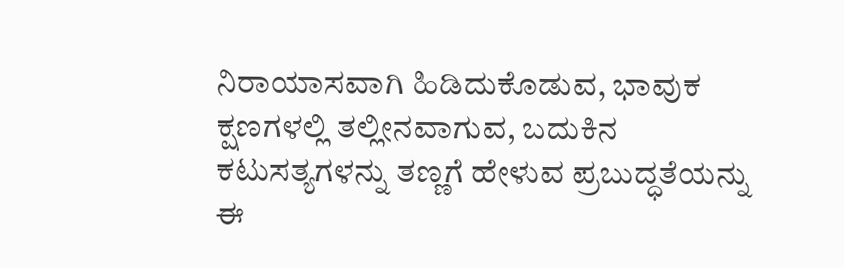ನಿರಾಯಾಸವಾಗಿ ಹಿಡಿದುಕೊಡುವ, ಭಾವುಕ ಕ್ಷಣಗಳಲ್ಲಿ ತಲ್ಲೀನವಾಗುವ, ಬದುಕಿನ ಕಟುಸತ್ಯಗಳನ್ನು ತಣ್ಣಗೆ ಹೇಳುವ ಪ್ರಬುದ್ಧತೆಯನ್ನು ಈ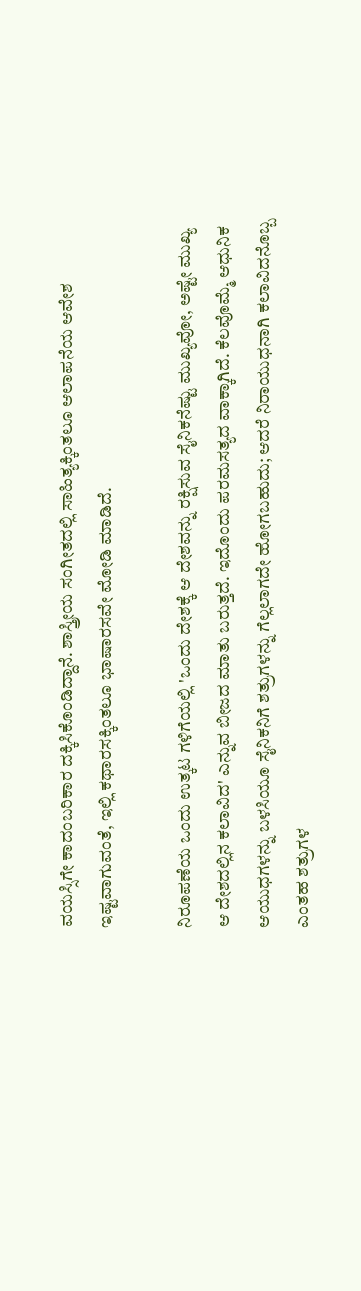ವಯಸ್ಸಿಗೇ ಕಾದಂಬರಿಕಾರ ದಕ್ಕಿಸಿಕೊಂಡಿದ್ದಾನೆ. ಶಾಸ್ತ್ರೀಯ ಸಂಗೀತದಲ್ಲಿ ಸಾಹಿತ್ಯಕ್ಕಿಂತಲೂ ಆಲಾಪನೆಯ ಆವೇಶ ಇಷ್ಟವಾಗುವಂತೆ, ಇಲ್ಲಿ ಕಥಾರಸಕ್ಕಿಂತಲೂ ಭಾಷಾರಸವೇ ಮೋಡಿ ಮಾಡಿದೆ.

ನಿರೂಪಣೆಯ ಒಂದು ಉತ್ಕಟ ಗಳಿಗೆಯಲ್ಲಿ 'ಒಂದು ದೇಶಕ್ಕೆ ಆ ದೇಶವನ್ನು ರಕ್ಷಿಸುವ ಸೈನಿಕನೆಷ್ಟು ಮುಖ್ಯವೋ, ಅಷ್ಟೇ ಮುಖ್ಯ ಆ ದೇಶದಲ್ಲಿನ ಕಲಾವಿದ' ಎನ್ನುವ ಬೀಜದ ಮಾತು ಬರುತ್ತದೆ. ಇದೊಂದು ಪರಮಸತ್ಯದ ವಾಕ್ಕಾಗಿದೆ. ಕೆಲವೊಮ್ಮೆ ಆಧುನಿಕ ಆಯುಧಗಳನ್ನು ಬಳಸಿಯೂ ಸೈನಿಕನಿಗೆ ಶತ್ರುಗಳನ್ನು ಗೆಲ್ಲಲಾಗದೇ ಹೋಗಬಹುದು; ಆದರೆ ನಿರಾಯುಧನಾಗಿ ಕಲಾವಿದನೊಬ್ಬ ಎಂತಹ ಶತ್ರುಗಳ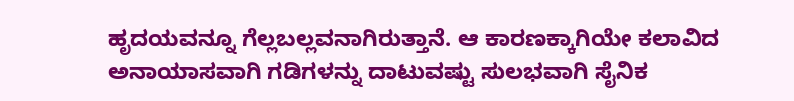ಹೃದಯವನ್ನೂ ಗೆಲ್ಲಬಲ್ಲವನಾಗಿರುತ್ತಾನೆ. ಆ ಕಾರಣಕ್ಕಾಗಿಯೇ ಕಲಾವಿದ ಅನಾಯಾಸವಾಗಿ ಗಡಿಗಳನ್ನು ದಾಟುವಷ್ಟು ಸುಲಭವಾಗಿ ಸೈನಿಕ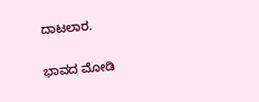ದಾಟಲಾರ.

ಭಾವದ ಮೋಡಿ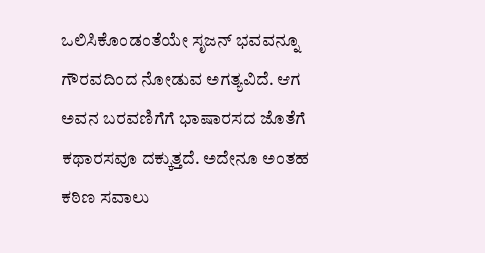ಒಲಿಸಿಕೊಂಡಂತೆಯೇ ಸೃಜನ್ ಭವವನ್ನೂ ಗೌರವದಿಂದ ನೋಡುವ ಅಗತ್ಯವಿದೆ. ಆಗ ಅವನ ಬರವಣಿಗೆಗೆ ಭಾಷಾರಸದ ಜೊತೆಗೆ ಕಥಾರಸವೂ ದಕ್ಕುತ್ತದೆ. ಅದೇನೂ ಅಂತಹ ಕಠಿಣ ಸವಾಲು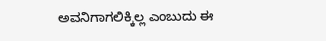ಅವನಿಗಾಗಲಿಕ್ಕಿಲ್ಲ ಎಂಬುದು ಈ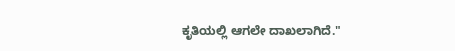ಕೃತಿಯಲ್ಲಿ ಆಗಲೇ ದಾಖಲಾಗಿದೆ."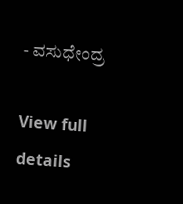- ವಸುಧೇಂದ್ರ

View full details